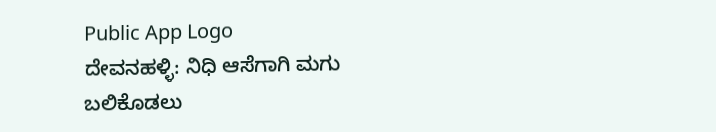Public App Logo
ದೇವನಹಳ್ಳಿ: ನಿಧಿ ಆಸೆಗಾಗಿ ಮಗು ಬಲಿಕೊಡಲು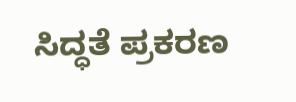ಸಿದ್ಧತೆ ಪ್ರಕರಣ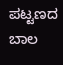ಪಟ್ಟಣದ ಬಾಲ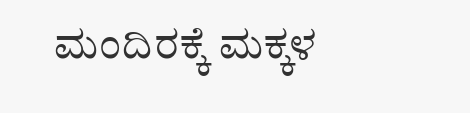ಮಂದಿರಕ್ಕೆ ಮಕ್ಕಳ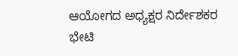ಆಯೋಗದ ಅಧ್ಯಕ್ಷರ ನಿರ್ದೇಶಕರ ಭೇಟಿ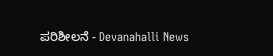ಪರಿಶೀಲನೆ - Devanahalli News